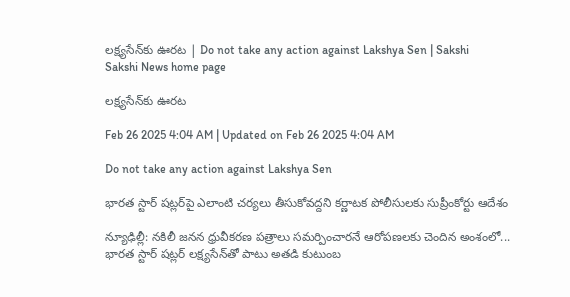లక్ష్యసేన్‌కు ఊరట | Do not take any action against Lakshya Sen | Sakshi
Sakshi News home page

లక్ష్యసేన్‌కు ఊరట

Feb 26 2025 4:04 AM | Updated on Feb 26 2025 4:04 AM

Do not take any action against Lakshya Sen

భారత స్టార్‌ షట్లర్‌పై ఎలాంటి చర్యలు తీసుకోవద్దని కర్ణాటక పోలీసులకు సుప్రీంకోర్టు ఆదేశం

న్యూఢిల్లీ: నకిలీ జనన ధ్రువీకరణ పత్రాలు సమర్పించారనే ఆరోపణలకు చెందిన అంశంలో... భారత స్టార్‌ షట్లర్‌ లక్ష్యసేన్‌తో పాటు అతడి కుటుంబ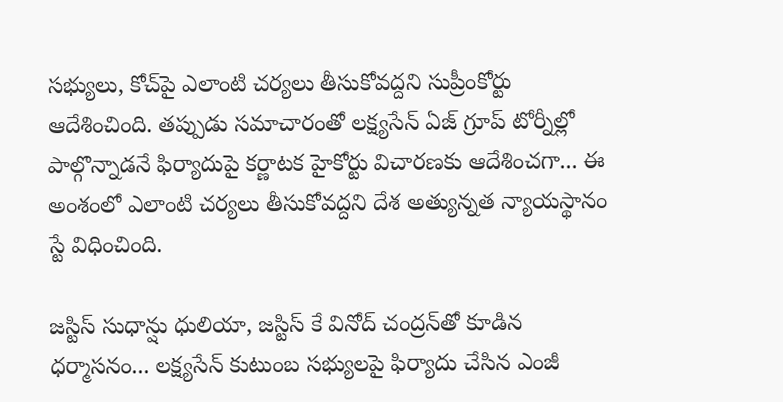సభ్యులు, కోచ్‌పై ఎలాంటి చర్యలు తీసుకోవద్దని సుప్రీంకోర్టు ఆదేశించింది. తప్పుడు సమాచారంతో లక్ష్యసేన్‌ ఏజ్‌ గ్రూప్‌ టోర్నీల్లో పాల్గొన్నాడనే ఫిర్యాదుపై కర్ణాటక హైకోర్టు విచారణకు ఆదేశించగా... ఈ అంశంలో ఎలాంటి చర్యలు తీసుకోవద్దని దేశ అత్యున్నత న్యాయస్థానం స్టే విధించింది.

జస్టిస్‌ సుధాన్షు ధులియా, జస్టిస్‌ కే వినోద్‌ చంద్రన్‌తో కూడిన ధర్మాసనం... లక్ష్యసేన్‌ కుటుంబ సభ్యులపై ఫిర్యాదు చేసిన ఎంజీ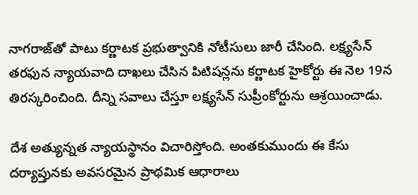నాగరాజ్‌తో పాటు కర్ణాటక ప్రభుత్వానికి నోటీసులు జారీ చేసింది. లక్ష్యసేన్‌ తరఫున న్యాయవాది దాఖలు చేసిన పిటిషన్లను కర్ణాటక హైకోర్టు ఈ నెల 19న తిరస్కరించింది. దీన్ని సవాలు చేస్తూ లక్ష్యసేన్‌ సుప్రీంకోర్టును ఆశ్రయించాడు.

దేశ అత్యున్నత న్యాయస్థానం విచారిస్తోంది. అంతకుముందు ఈ కేసు దర్యాప్తునకు అవసరమైన ప్రాథమిక ఆధారాలు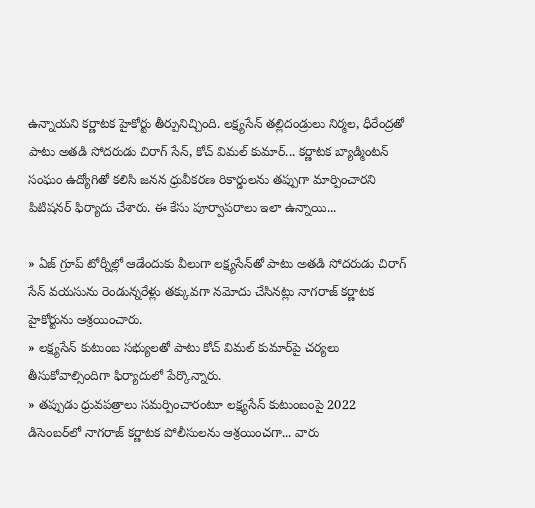ఉన్నాయని కర్ణాటక హైకోర్టు తీర్పునిచ్చింది. లక్ష్యసేన్‌ తల్లిదండ్రులు నిర్మల, ధీరేంద్రతో పాటు అతడి సోదరుడు చిరాగ్‌ సేన్, కోచ్‌ విమల్‌ కుమార్‌... కర్ణాటక బ్యాడ్మింటన్‌ సంఘం ఉద్యోగితో కలిసి జనన ధ్రువీకరణ రికార్డులను తప్పుగా మార్పించారని పిటిషనర్‌ ఫిర్యాదు చేశారు. ఈ కేసు పూర్వాపరాలు ఇలా ఉన్నాయి...

» ఏజ్‌ గ్రూప్‌ టోర్నీల్లో ఆడేందుకు వీలుగా లక్ష్యసేన్‌తో పాటు అతడి సోదరుడు చిరాగ్‌ సేన్‌ వయసును రెండున్నరేళ్లు తక్కువగా నమోదు చేసినట్లు నాగరాజ్‌ కర్ణాటక హైకోర్టును ఆశ్రయించారు.
» లక్ష్యసేన్‌ కుటుంబ సభ్యులతో పాటు కోచ్‌ విమల్‌ కుమార్‌పై చర్యలు తీసుకోవాల్సిందిగా ఫిర్యాదులో పేర్కొన్నారు.
» తప్పుడు ధ్రువపత్రాలు సమర్పించారంటూ లక్ష్యసేన్‌ కుటుంబంపై 2022 డిసెంబర్‌లో నాగరాజ్‌ కర్ణాటక పోలీసులను ఆశ్రయించగా... వారు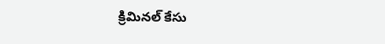క్రిమినల్‌ కేసు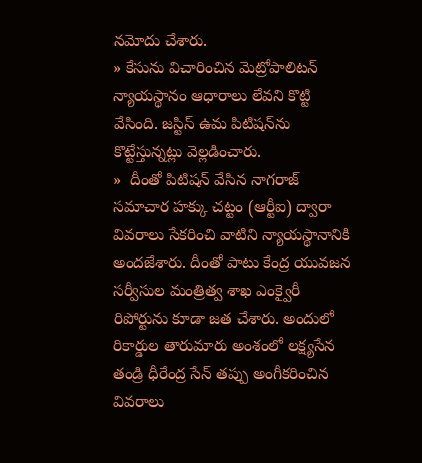నమోదు చేశారు.
» కేసును విచారించిన మెట్రోపాలిటన్‌ న్యాయస్థానం ఆధారాలు లేవని కొట్టి వేసింది. జస్టిస్‌ ఉమ పిటిషన్‌ను కొట్టేస్తున్నట్లు వెల్లడించారు.
»  దీంతో పిటిషన్‌ వేసిన నాగరాజ్‌ సమాచార హక్కు చట్టం (ఆర్టీఐ) ద్వారా వివరాలు సేకరించి వాటిని న్యాయస్థానానికి అందజేశారు. దీంతో పాటు కేంద్ర యువజన సర్వీసుల మంత్రిత్వ శాఖ ఎంక్వైరీ రిపోర్టును కూడా జత చేశారు. అందులో రికార్డుల తారుమారు అంశంలో లక్ష్యసేన తండ్రి ధీరేంద్ర సేన్‌ తప్పు అంగీకరించిన వివరాలు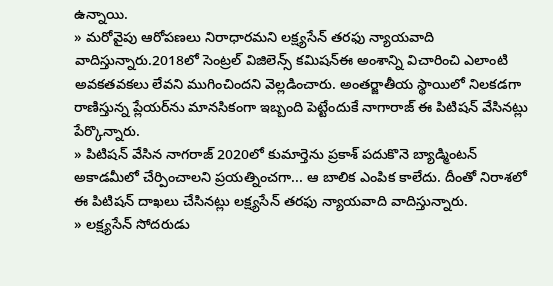ఉన్నాయి.
» మరోవైపు ఆరోపణలు నిరాధారమని లక్ష్యసేన్‌ తరఫు న్యాయవాది వాదిస్తున్నారు.2018లో సెంట్రల్‌ విజిలెన్స్‌ కమిషన్‌ఈ అంశాన్ని విచారించి ఎలాంటి అవకతవకలు లేవని ముగించిందని వెల్లడించారు. అంతర్జాతీయ స్థాయిలో నిలకడగా రాణిస్తున్న ప్లేయర్‌ను మానసికంగా ఇబ్బంది పెట్టేందుకే నాగారాజ్‌ ఈ పిటిషన్‌ వేసినట్లు పేర్కొన్నారు.
» పిటిషన్‌ వేసిన నాగరాజ్‌ 2020లో కుమార్తెను ప్రకాశ్‌ పదుకొనె బ్యాడ్మింటన్‌ అకాడమీలో చేర్పించాలని ప్రయత్నించగా... ఆ బాలిక ఎంపిక కాలేదు. దీంతో నిరాశలో ఈ పిటిషన్‌ దాఖలు చేసినట్లు లక్ష్యసేన్‌ తరఫు న్యాయవాది వాదిస్తున్నారు.
» లక్ష్యసేన్‌ సోదరుడు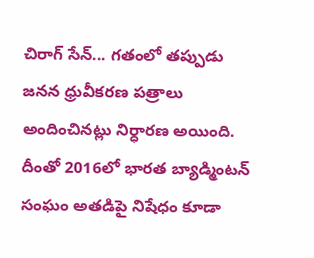చిరాగ్‌ సేన్‌... గతంలో తప్పుడు జనన ధ్రువీకరణ పత్రాలు అందించినట్లు నిర్ధారణ అయింది. దీంతో 2016లో భారత బ్యాడ్మింటన్‌ సంఘం అతడిపై నిషేధం కూడా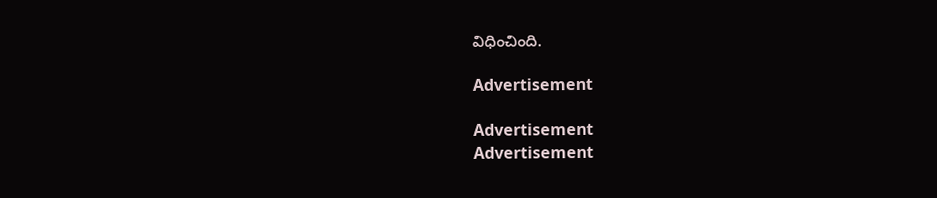విధించింది.

Advertisement

Advertisement
Advertisement